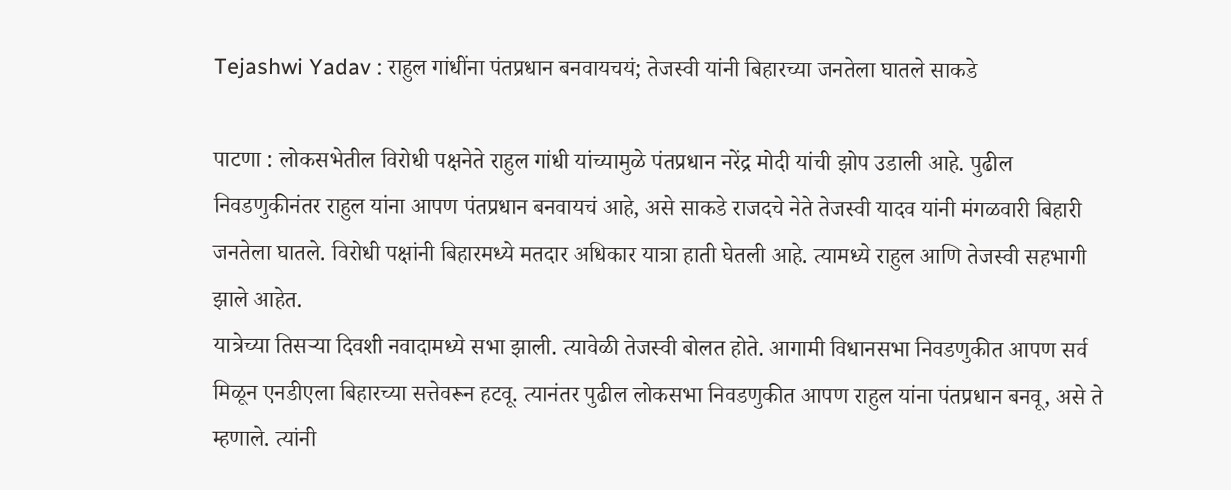Tejashwi Yadav : राहुल गांधींना पंतप्रधान बनवायचयं; तेजस्वी यांनी बिहारच्या जनतेला घातले साकडे

पाटणा : लोकसभेतील विरोधी पक्षनेते राहुल गांधी यांच्यामुळे पंतप्रधान नरेंद्र मोदी यांची झोप उडाली आहे. पुढील निवडणुकीनंतर राहुल यांना आपण पंतप्रधान बनवायचं आहे, असे साकडे राजदचे नेते तेजस्वी यादव यांनी मंगळवारी बिहारी जनतेला घातले. विरोधी पक्षांनी बिहारमध्ये मतदार अधिकार यात्रा हाती घेतली आहे. त्यामध्ये राहुल आणि तेजस्वी सहभागी झाले आहेत.
यात्रेच्या तिसऱ्या दिवशी नवादामध्ये सभा झाली. त्यावेळी तेजस्वी बोलत होते. आगामी विधानसभा निवडणुकीत आपण सर्व मिळून एनडीएला बिहारच्या सत्तेवरून हटवू. त्यानंतर पुढील लोकसभा निवडणुकीत आपण राहुल यांना पंतप्रधान बनवू, असे ते म्हणाले. त्यांनी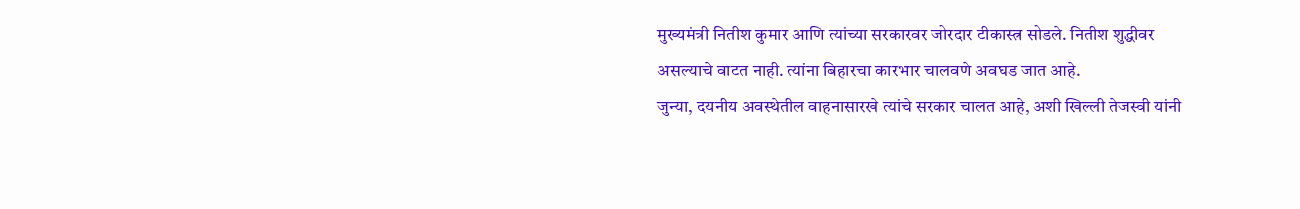मुख्यमंत्री नितीश कुमार आणि त्यांच्या सरकारवर जोरदार टीकास्त्र सोडले. नितीश शुद्धीवर असल्याचे वाटत नाही. त्यांना बिहारचा कारभार चालवणे अवघड जात आहे.
जुन्या, दयनीय अवस्थेतील वाहनासारखे त्यांचे सरकार चालत आहे, अशी खिल्ली तेजस्वी यांनी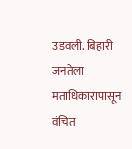उडवली. बिहारी जनतेला मताधिकारापासून वंचित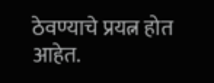ठेवण्याचे प्रयत्न होत आहेत.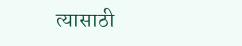त्यासाठी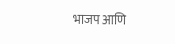भाजप आणि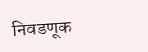निवडणूक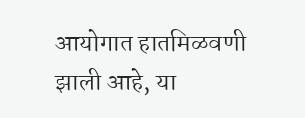आयोगात हातमिळवणी झाली आहे, या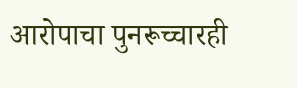आरोपाचा पुनरूच्चारही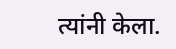त्यांनी केला.